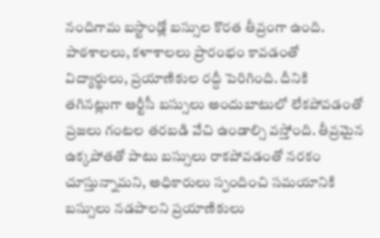నందిగామ బస్టాండ్లో బస్సుల కొరత తీవ్రంగా ఉంది. పాఠశాలలు, కళాశాలలు ప్రారంభం కావడంతో
విద్యార్థులు, ప్రయాణికుల రద్దీ పెరిగింది. దీనికి తగినట్లుగా ఆర్టీసీ బస్సులు అందుబాటులో లేకపోవడంతో ప్రజలు గంటల తరబడి వేచి ఉండాల్సి వస్తోంది. తీవ్రమైన ఉక్కపోతతో పాటు బస్సులు రాకపోవడంతో నరకం చూస్తున్నామని, అధికారులు స్పందించి సమయానికి బస్సులు నడపాలని ప్రయాణికులు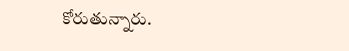కోరుతున్నారు.